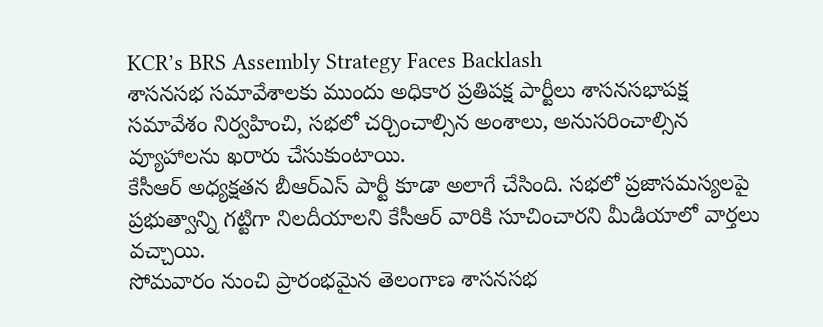KCR’s BRS Assembly Strategy Faces Backlash
శాసనసభ సమావేశాలకు ముందు అధికార ప్రతిపక్ష పార్టీలు శాసనసభాపక్ష సమావేశం నిర్వహించి, సభలో చర్చించాల్సిన అంశాలు, అనుసరించాల్సిన వ్యూహాలను ఖరారు చేసుకుంటాయి.
కేసీఆర్ అధ్యక్షతన బీఆర్ఎస్ పార్టీ కూడా అలాగే చేసింది. సభలో ప్రజాసమస్యలపై ప్రభుత్వాన్ని గట్టిగా నిలదీయాలని కేసీఆర్ వారికి సూచించారని మీడియాలో వార్తలు వచ్చాయి.
సోమవారం నుంచి ప్రారంభమైన తెలంగాణ శాసనసభ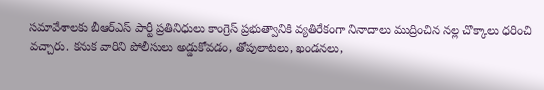సమావేశాలకు బీఆర్ఎస్ పార్టీ ప్రతినిధులు కాంగ్రెస్ ప్రభుత్వానికి వ్యతిరేకంగా నినాదాలు ముద్రించిన నల్ల చొక్కాలు ధరించి వచ్చారు. కనుక వారిని పోలీసులు అడ్డుకోవడం, తోపులాటలు, ఖండనలు,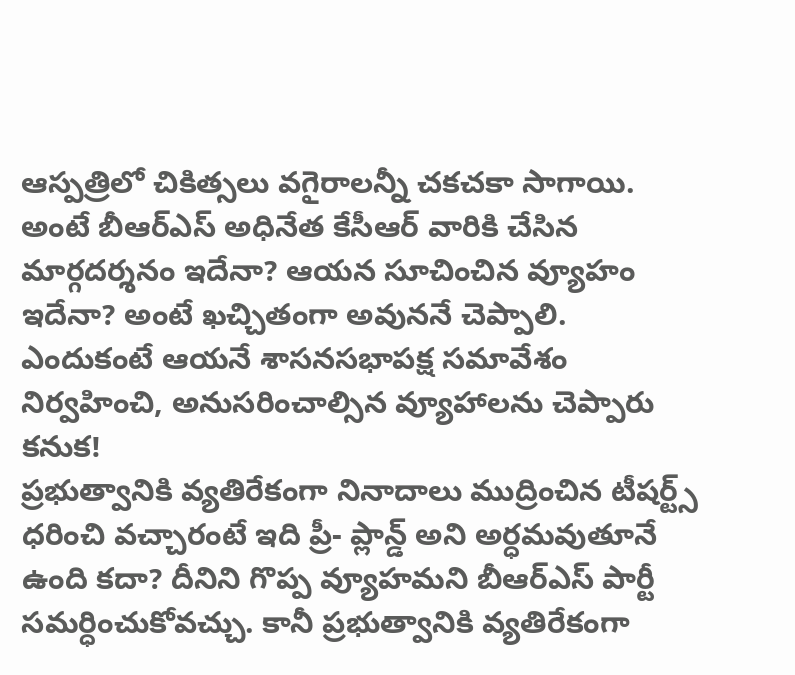ఆస్పత్రిలో చికిత్సలు వగైరాలన్నీ చకచకా సాగాయి.
అంటే బీఆర్ఎస్ అధినేత కేసీఆర్ వారికి చేసిన మార్గదర్శనం ఇదేనా? ఆయన సూచించిన వ్యూహం ఇదేనా? అంటే ఖచ్చితంగా అవుననే చెప్పాలి. ఎందుకంటే ఆయనే శాసనసభాపక్ష సమావేశం నిర్వహించి, అనుసరించాల్సిన వ్యూహాలను చెప్పారు కనుక!
ప్రభుత్వానికి వ్యతిరేకంగా నినాదాలు ముద్రించిన టీషర్ట్స్ ధరించి వచ్చారంటే ఇది ప్రీ- ప్లాన్డ్ అని అర్ధమవుతూనే ఉంది కదా? దీనిని గొప్ప వ్యూహమని బీఆర్ఎస్ పార్టీ సమర్ధించుకోవచ్చు. కానీ ప్రభుత్వానికి వ్యతిరేకంగా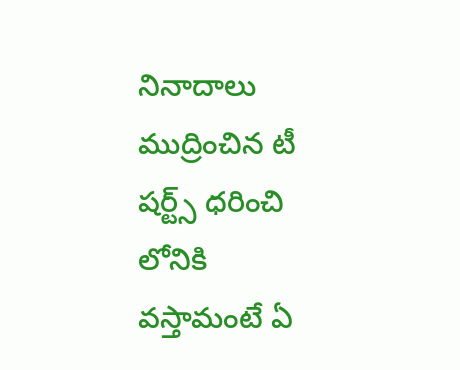నినాదాలు ముద్రించిన టీ షర్ట్స్ ధరించి లోనికి వస్తామంటే ఏ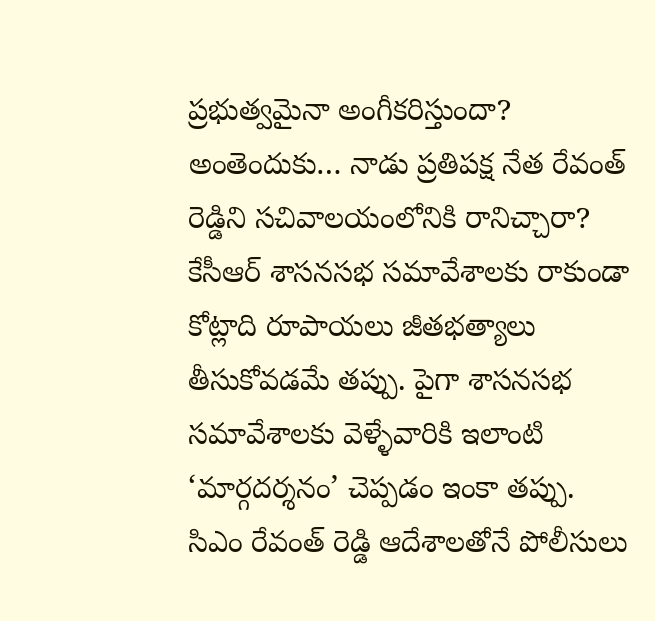ప్రభుత్వమైనా అంగీకరిస్తుందా? అంతెందుకు… నాడు ప్రతిపక్ష నేత రేవంత్ రెడ్డిని సచివాలయంలోనికి రానిచ్చారా?
కేసీఆర్ శాసనసభ సమావేశాలకు రాకుండా కోట్లాది రూపాయలు జీతభత్యాలు తీసుకోవడమే తప్పు. పైగా శాసనసభ సమావేశాలకు వెళ్ళేవారికి ఇలాంటి ‘మార్గదర్శనం’ చెప్పడం ఇంకా తప్పు.
సిఎం రేవంత్ రెడ్డి ఆదేశాలతోనే పోలీసులు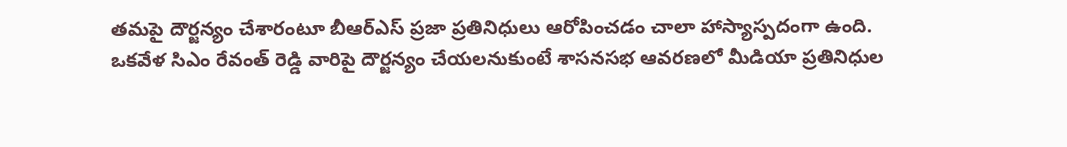తమపై దౌర్జన్యం చేశారంటూ బీఆర్ఎస్ ప్రజా ప్రతినిధులు ఆరోపించడం చాలా హాస్యాస్పదంగా ఉంది.
ఒకవేళ సిఎం రేవంత్ రెడ్డి వారిపై దౌర్జన్యం చేయలనుకుంటే శాసనసభ ఆవరణలో మీడియా ప్రతినిధుల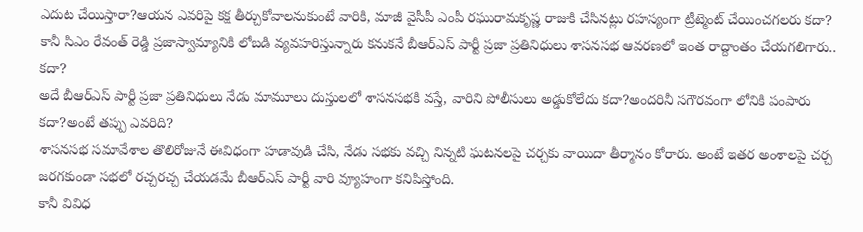ఎదుట చేయిస్తారా?ఆయన ఎవరిపై కక్ష తీర్చుకోవాలనుకుంటే వారికి, మాజీ వైసీపీ ఎంపీ రఘురామకృష్ణ రాజుకి చేసినట్లు రహస్యంగా ట్రీట్మెంట్ చేయించగలరు కదా? కానీ సిఎం రేవంత్ రెడ్డి ప్రజాస్వామ్యానికి లోబడి వ్యవహరిస్తున్నారు కనుకనే బీఆర్ఎస్ పార్టీ ప్రజా ప్రతినిధులు శాసనసభ ఆవరణలో ఇంత రాద్దాంతం చేయగలిగారు.. కదా?
అదే బీఆర్ఎస్ పార్టీ ప్రజా ప్రతినిధులు నేడు మామూలు దుస్తులలో శాసనసభకి వస్తే, వారిని పోలీసులు అడ్డుకోలేదు కదా?అందరినీ సగౌరవంగా లోనికి పంపారు కదా?అంటే తప్పు ఎవరిది?
శాసనసభ సమావేశాల తొలిరోజునే ఈవిధంగా హడావుడి చేసి, నేడు సభకు వచ్చి నిన్నటి ఘటనలపై చర్చకు వాయిదా తీర్మానం కోరారు. అంటే ఇతర అంశాలపై చర్చ జరగకుండా సభలో రచ్చరచ్చ చేయడమే బీఆర్ఎస్ పార్టీ వారి వ్యూహంగా కనిపిస్తోంది.
కానీ వివిధ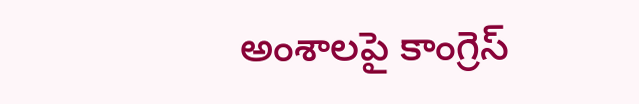అంశాలపై కాంగ్రెస్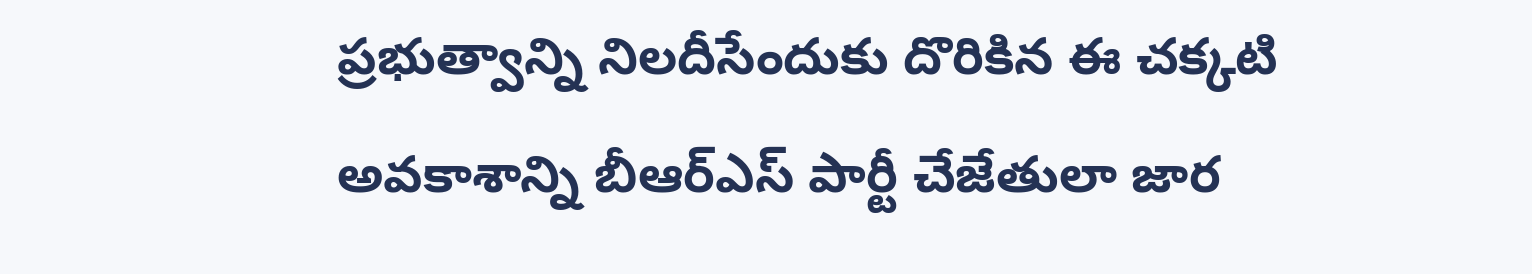ప్రభుత్వాన్ని నిలదీసేందుకు దొరికిన ఈ చక్కటి అవకాశాన్ని బీఆర్ఎస్ పార్టీ చేజేతులా జార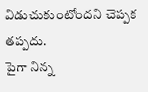విడుచుకుంటోందని చెప్పక తప్పదు.
పైగా నిన్న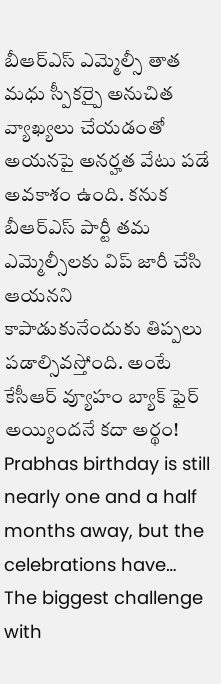బీఆర్ఎస్ ఎమ్మెల్సీ తాత మధు స్పీకర్పై అనుచిత వ్యాఖ్యలు చేయడంతో అయనపై అనర్హత వేటు పడే అవకాశం ఉంది. కనుక బీఆర్ఎస్ పార్టీ తమ ఎమ్మెల్సీలకు విప్ జారీ చేసి ఆయనని కాపాడుకునేందుకు తిప్పలు పడాల్సివస్తోంది. అంటే కేసీఆర్ వ్యూహం బ్యాక్ ఫైర్ అయ్యిందనే కదా అర్థం!
Prabhas birthday is still nearly one and a half months away, but the celebrations have…
The biggest challenge with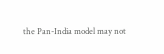the Pan-India model may not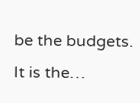be the budgets. It is the…